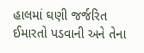હાલમાં ઘણી જર્જરિત ઈમારતો પડવાની અને તેના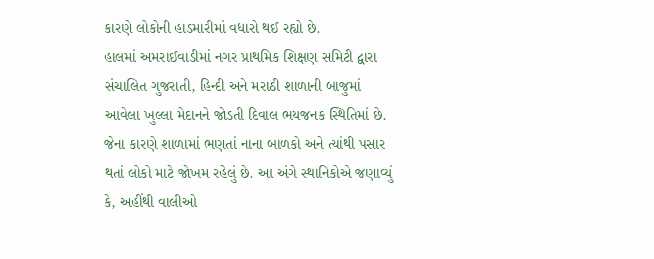કારણે લોકોની હાડમારીમાં વધારો થઈ રહ્યો છે.
હાલમાં અમરાઈવાડીમાં નગર પ્રાથમિક શિક્ષણ સમિટી દ્વારા સંચાલિત ગુજરાતી, હિન્દી અને મરાઠી શાળાની બાજુમાં આવેલા ખુલ્લા મેદાનને જોડતી દિવાલ ભયજનક સ્થિતિમાં છે. જેના કારણે શાળામાં ભણતાં નાના બાળકો અને ત્યાંથી પસાર થતાં લોકો માટે જોખમ રહેલું છે. આ અંગે સ્થાનિકોએ જણાવ્યું કે, અહીંથી વાલીઓ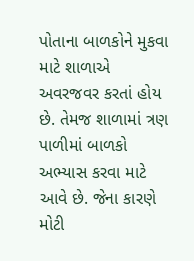પોતાના બાળકોને મુકવા માટે શાળાએ અવરજવર કરતાં હોય છે. તેમજ શાળામાં ત્રણ પાળીમાં બાળકો અભ્યાસ કરવા માટે આવે છે. જેના કારણે મોટી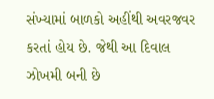સંખ્યામાં બાળકો અહીંથી અવરજવર કરતાં હોય છે. જેથી આ દિવાલ ઝોખમી બની છે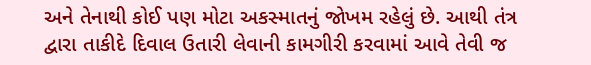અને તેનાથી કોઈ પણ મોટા અકસ્માતનું જોખમ રહેલું છે. આથી તંત્ર દ્વારા તાકીદે દિવાલ ઉતારી લેવાની કામગીરી કરવામાં આવે તેવી જ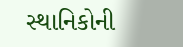સ્થાનિકોની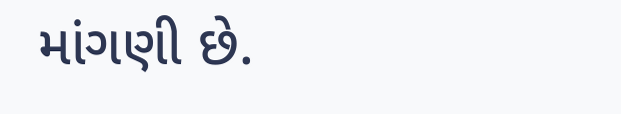માંગણી છે.